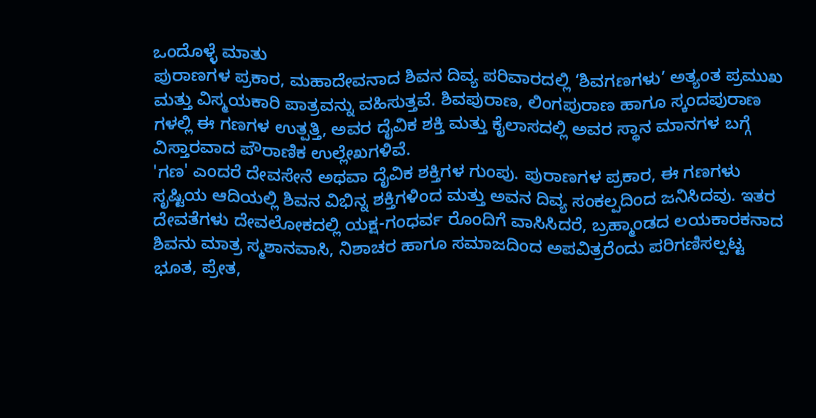ಒಂದೊಳ್ಳೆ ಮಾತು
ಪುರಾಣಗಳ ಪ್ರಕಾರ, ಮಹಾದೇವನಾದ ಶಿವನ ದಿವ್ಯ ಪರಿವಾರದಲ್ಲಿ ‘ಶಿವಗಣಗಳು’ ಅತ್ಯಂತ ಪ್ರಮುಖ ಮತ್ತು ವಿಸ್ಮಯಕಾರಿ ಪಾತ್ರವನ್ನು ವಹಿಸುತ್ತವೆ. ಶಿವಪುರಾಣ, ಲಿಂಗಪುರಾಣ ಹಾಗೂ ಸ್ಕಂದಪುರಾಣ ಗಳಲ್ಲಿ ಈ ಗಣಗಳ ಉತ್ಪತ್ತಿ, ಅವರ ದೈವಿಕ ಶಕ್ತಿ ಮತ್ತು ಕೈಲಾಸದಲ್ಲಿ ಅವರ ಸ್ಥಾನ ಮಾನಗಳ ಬಗ್ಗೆ ವಿಸ್ತಾರವಾದ ಪೌರಾಣಿಕ ಉಲ್ಲೇಖಗಳಿವೆ.
'ಗಣ' ಎಂದರೆ ದೇವಸೇನೆ ಅಥವಾ ದೈವಿಕ ಶಕ್ತಿಗಳ ಗುಂಪು. ಪುರಾಣಗಳ ಪ್ರಕಾರ, ಈ ಗಣಗಳು ಸೃಷ್ಟಿಯ ಆದಿಯಲ್ಲಿ ಶಿವನ ವಿಭಿನ್ನ ಶಕ್ತಿಗಳಿಂದ ಮತ್ತು ಅವನ ದಿವ್ಯ ಸಂಕಲ್ಪದಿಂದ ಜನಿಸಿದವು. ಇತರ ದೇವತೆಗಳು ದೇವಲೋಕದಲ್ಲಿ ಯಕ್ಷ-ಗಂಧರ್ವ ರೊಂದಿಗೆ ವಾಸಿಸಿದರೆ, ಬ್ರಹ್ಮಾಂಡದ ಲಯಕಾರಕನಾದ ಶಿವನು ಮಾತ್ರ ಸ್ಮಶಾನವಾಸಿ, ನಿಶಾಚರ ಹಾಗೂ ಸಮಾಜದಿಂದ ಅಪವಿತ್ರರೆಂದು ಪರಿಗಣಿಸಲ್ಪಟ್ಟ ಭೂತ, ಪ್ರೇತ,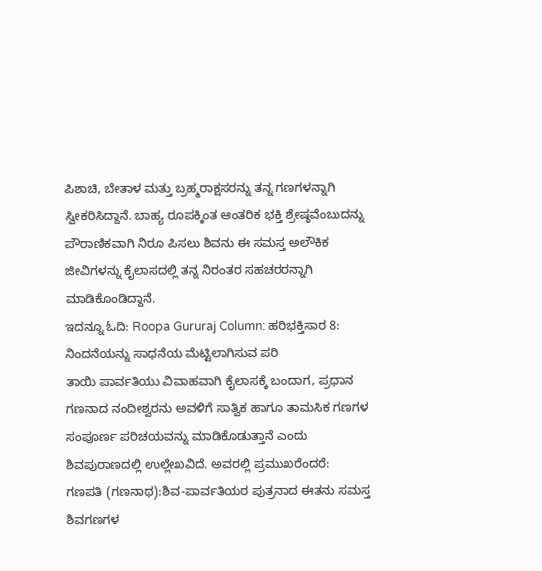ಪಿಶಾಚಿ, ಬೇತಾಳ ಮತ್ತು ಬ್ರಹ್ಮರಾಕ್ಷಸರನ್ನು ತನ್ನ ಗಣಗಳನ್ನಾಗಿ ಸ್ವೀಕರಿಸಿದ್ದಾನೆ. ಬಾಹ್ಯ ರೂಪಕ್ಕಿಂತ ಆಂತರಿಕ ಭಕ್ತಿ ಶ್ರೇಷ್ಠವೆಂಬುದನ್ನು ಪೌರಾಣಿಕವಾಗಿ ನಿರೂ ಪಿಸಲು ಶಿವನು ಈ ಸಮಸ್ತ ಅಲೌಕಿಕ ಜೀವಿಗಳನ್ನು ಕೈಲಾಸದಲ್ಲಿ ತನ್ನ ನಿರಂತರ ಸಹಚರರನ್ನಾಗಿ ಮಾಡಿಕೊಂಡಿದ್ದಾನೆ.
ಇದನ್ನೂ ಓದಿ: Roopa Gururaj Column: ಹರಿಭಕ್ತಿಸಾರ 8: ನಿಂದನೆಯನ್ನು ಸಾಧನೆಯ ಮೆಟ್ಟಿಲಾಗಿಸುವ ಪರಿ
ತಾಯಿ ಪಾರ್ವತಿಯು ವಿವಾಹವಾಗಿ ಕೈಲಾಸಕ್ಕೆ ಬಂದಾಗ, ಪ್ರಧಾನ ಗಣನಾದ ನಂದೀಶ್ವರನು ಅವಳಿಗೆ ಸಾತ್ವಿಕ ಹಾಗೂ ತಾಮಸಿಕ ಗಣಗಳ ಸಂಪೂರ್ಣ ಪರಿಚಯವನ್ನು ಮಾಡಿಕೊಡುತ್ತಾನೆ ಎಂದು ಶಿವಪುರಾಣದಲ್ಲಿ ಉಲ್ಲೇಖವಿದೆ. ಅವರಲ್ಲಿ ಪ್ರಮುಖರೆಂದರೆ:
ಗಣಪತಿ (ಗಣನಾಥ):ಶಿವ-ಪಾರ್ವತಿಯರ ಪುತ್ರನಾದ ಈತನು ಸಮಸ್ತ ಶಿವಗಣಗಳ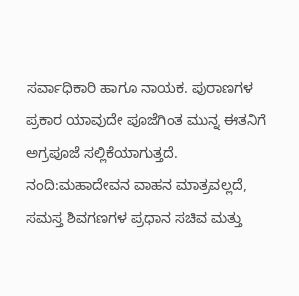ಸರ್ವಾಧಿಕಾರಿ ಹಾಗೂ ನಾಯಕ. ಪುರಾಣಗಳ ಪ್ರಕಾರ ಯಾವುದೇ ಪೂಜೆಗಿಂತ ಮುನ್ನ ಈತನಿಗೆ ಅಗ್ರಪೂಜೆ ಸಲ್ಲಿಕೆಯಾಗುತ್ತದೆ.
ನಂದಿ:ಮಹಾದೇವನ ವಾಹನ ಮಾತ್ರವಲ್ಲದೆ, ಸಮಸ್ತ ಶಿವಗಣಗಳ ಪ್ರಧಾನ ಸಚಿವ ಮತ್ತು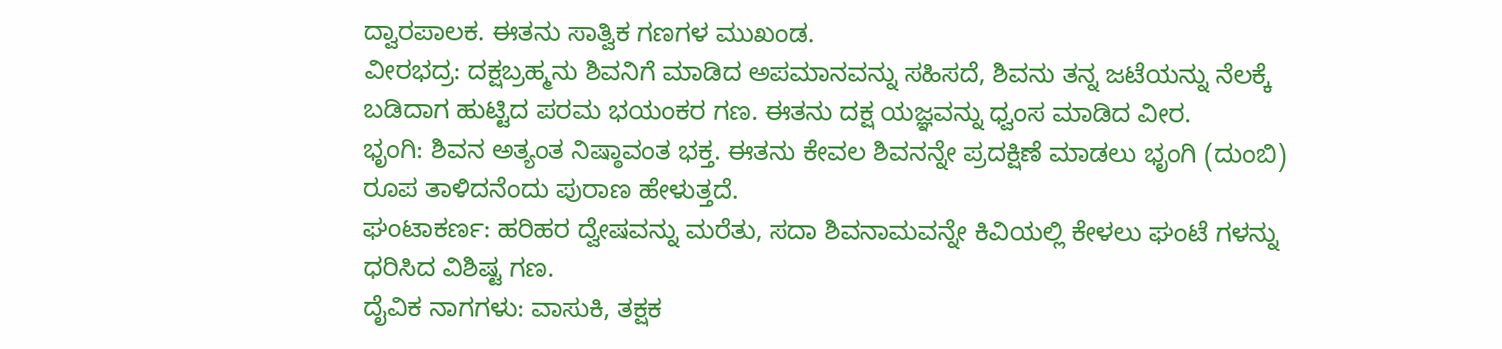ದ್ವಾರಪಾಲಕ. ಈತನು ಸಾತ್ವಿಕ ಗಣಗಳ ಮುಖಂಡ.
ವೀರಭದ್ರ: ದಕ್ಷಬ್ರಹ್ಮನು ಶಿವನಿಗೆ ಮಾಡಿದ ಅಪಮಾನವನ್ನು ಸಹಿಸದೆ, ಶಿವನು ತನ್ನ ಜಟೆಯನ್ನು ನೆಲಕ್ಕೆ ಬಡಿದಾಗ ಹುಟ್ಟಿದ ಪರಮ ಭಯಂಕರ ಗಣ. ಈತನು ದಕ್ಷ ಯಜ್ಞವನ್ನು ಧ್ವಂಸ ಮಾಡಿದ ವೀರ.
ಭೃಂಗಿ: ಶಿವನ ಅತ್ಯಂತ ನಿಷ್ಠಾವಂತ ಭಕ್ತ. ಈತನು ಕೇವಲ ಶಿವನನ್ನೇ ಪ್ರದಕ್ಷಿಣೆ ಮಾಡಲು ಭೃಂಗಿ (ದುಂಬಿ) ರೂಪ ತಾಳಿದನೆಂದು ಪುರಾಣ ಹೇಳುತ್ತದೆ.
ಘಂಟಾಕರ್ಣ: ಹರಿಹರ ದ್ವೇಷವನ್ನು ಮರೆತು, ಸದಾ ಶಿವನಾಮವನ್ನೇ ಕಿವಿಯಲ್ಲಿ ಕೇಳಲು ಘಂಟೆ ಗಳನ್ನು ಧರಿಸಿದ ವಿಶಿಷ್ಟ ಗಣ.
ದೈವಿಕ ನಾಗಗಳು: ವಾಸುಕಿ, ತಕ್ಷಕ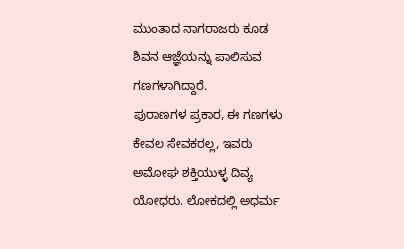ಮುಂತಾದ ನಾಗರಾಜರು ಕೂಡ ಶಿವನ ಆಜ್ಞೆಯನ್ನು ಪಾಲಿಸುವ ಗಣಗಳಾಗಿದ್ದಾರೆ.
ಪುರಾಣಗಳ ಪ್ರಕಾರ, ಈ ಗಣಗಳು ಕೇವಲ ಸೇವಕರಲ್ಲ, ಇವರು ಅಮೋಘ ಶಕ್ತಿಯುಳ್ಳ ದಿವ್ಯ ಯೋಧರು. ಲೋಕದಲ್ಲಿ ಅಧರ್ಮ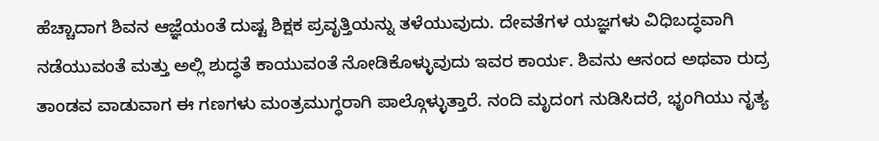ಹೆಚ್ಚಾದಾಗ ಶಿವನ ಆಜ್ಞೆಯಂತೆ ದುಷ್ಟ ಶಿಕ್ಷಕ ಪ್ರವೃತ್ತಿಯನ್ನು ತಳೆಯುವುದು. ದೇವತೆಗಳ ಯಜ್ಞಗಳು ವಿಧಿಬದ್ಧವಾಗಿ ನಡೆಯುವಂತೆ ಮತ್ತು ಅಲ್ಲಿ ಶುದ್ಧತೆ ಕಾಯುವಂತೆ ನೋಡಿಕೊಳ್ಳುವುದು ಇವರ ಕಾರ್ಯ. ಶಿವನು ಆನಂದ ಅಥವಾ ರುದ್ರ ತಾಂಡವ ವಾಡುವಾಗ ಈ ಗಣಗಳು ಮಂತ್ರಮುಗ್ಧರಾಗಿ ಪಾಲ್ಗೊಳ್ಳುತ್ತಾರೆ. ನಂದಿ ಮೃದಂಗ ನುಡಿಸಿದರೆ, ಭೃಂಗಿಯು ನೃತ್ಯ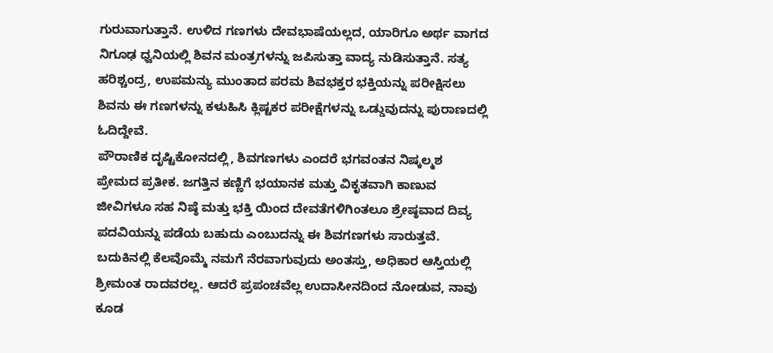ಗುರುವಾಗುತ್ತಾನೆ. ಉಳಿದ ಗಣಗಳು ದೇವಭಾಷೆಯಲ್ಲದ, ಯಾರಿಗೂ ಅರ್ಥ ವಾಗದ ನಿಗೂಢ ಧ್ವನಿಯಲ್ಲಿ ಶಿವನ ಮಂತ್ರಗಳನ್ನು ಜಪಿಸುತ್ತಾ ವಾದ್ಯ ನುಡಿಸುತ್ತಾನೆ. ಸತ್ಯ ಹರಿಶ್ಚಂದ್ರ, ಉಪಮನ್ಯು ಮುಂತಾದ ಪರಮ ಶಿವಭಕ್ತರ ಭಕ್ತಿಯನ್ನು ಪರೀಕ್ಷಿಸಲು ಶಿವನು ಈ ಗಣಗಳನ್ನು ಕಳುಹಿಸಿ ಕ್ಲಿಷ್ಟಕರ ಪರೀಕ್ಷೆಗಳನ್ನು ಒಡ್ಡುವುದನ್ನು ಪುರಾಣದಲ್ಲಿ ಓದಿದ್ದೇವೆ.
ಪೌರಾಣಿಕ ದೃಷ್ಟಿಕೋನದಲ್ಲಿ, ಶಿವಗಣಗಳು ಎಂದರೆ ಭಗವಂತನ ನಿಷ್ಕಲ್ಮಶ ಪ್ರೇಮದ ಪ್ರತೀಕ. ಜಗತ್ತಿನ ಕಣ್ಣಿಗೆ ಭಯಾನಕ ಮತ್ತು ವಿಕೃತವಾಗಿ ಕಾಣುವ ಜೀವಿಗಳೂ ಸಹ ನಿಷ್ಠೆ ಮತ್ತು ಭಕ್ತಿ ಯಿಂದ ದೇವತೆಗಳಿಗಿಂತಲೂ ಶ್ರೇಷ್ಠವಾದ ದಿವ್ಯ ಪದವಿಯನ್ನು ಪಡೆಯ ಬಹುದು ಎಂಬುದನ್ನು ಈ ಶಿವಗಣಗಳು ಸಾರುತ್ತವೆ.
ಬದುಕಿನಲ್ಲಿ ಕೆಲವೊಮ್ಮೆ ನಮಗೆ ನೆರವಾಗುವುದು ಅಂತಸ್ತು, ಅಧಿಕಾರ ಆಸ್ತಿಯಲ್ಲಿ ಶ್ರೀಮಂತ ರಾದವರಲ್ಲ. ಆದರೆ ಪ್ರಪಂಚವೆಲ್ಲ ಉದಾಸೀನದಿಂದ ನೋಡುವ, ನಾವು ಕೂಡ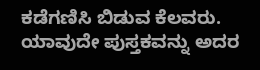ಕಡೆಗಣಿಸಿ ಬಿಡುವ ಕೆಲವರು. ಯಾವುದೇ ಪುಸ್ತಕವನ್ನು ಅದರ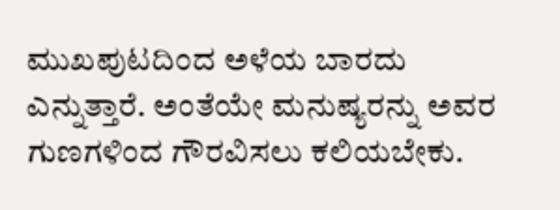ಮುಖಪುಟದಿಂದ ಅಳೆಯ ಬಾರದು ಎನ್ನುತ್ತಾರೆ. ಅಂತೆಯೇ ಮನುಷ್ಯರನ್ನು ಅವರ ಗುಣಗಳಿಂದ ಗೌರವಿಸಲು ಕಲಿಯಬೇಕು.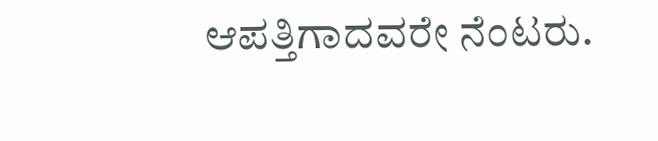ಆಪತ್ತಿಗಾದವರೇ ನೆಂಟರು.